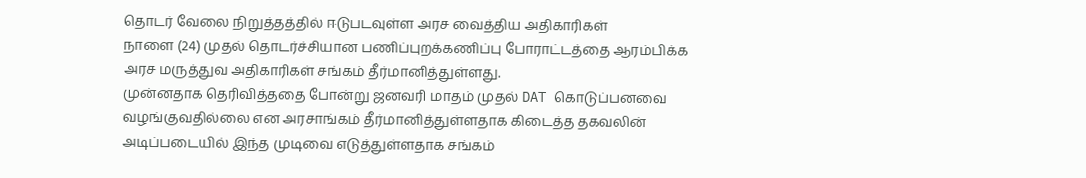தொடர் வேலை நிறுத்தத்தில் ஈடுபடவுள்ள அரச வைத்திய அதிகாரிகள்
நாளை (24) முதல் தொடர்ச்சியான பணிப்புறக்கணிப்பு போராட்டத்தை ஆரம்பிக்க அரச மருத்துவ அதிகாரிகள் சங்கம் தீர்மானித்துள்ளது.
முன்னதாக தெரிவித்ததை போன்று ஜனவரி மாதம் முதல் DAT கொடுப்பனவை வழங்குவதில்லை என அரசாங்கம் தீர்மானித்துள்ளதாக கிடைத்த தகவலின் அடிப்படையில் இந்த முடிவை எடுத்துள்ளதாக சங்கம்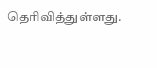தெரிவித்துள்ளது.